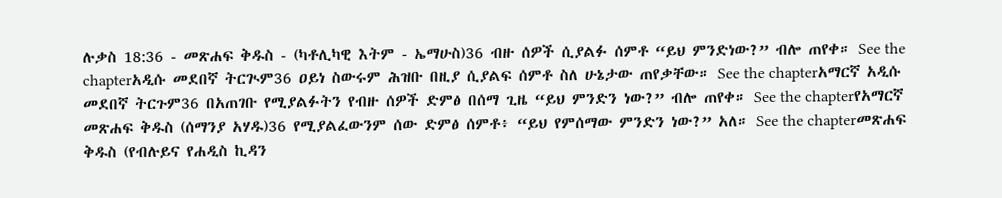ሉቃስ 18:36 - መጽሐፍ ቅዱስ - (ካቶሊካዊ እትም - ኤማሁስ)36 ብዙ ሰዎች ሲያልፉ ሰምቶ “ይህ ምንድነው?” ብሎ ጠየቀ። See the chapterአዲሱ መደበኛ ትርጒም36 ዐይነ ስውሩም ሕዝቡ በዚያ ሲያልፍ ሰምቶ ስለ ሁኔታው ጠየቃቸው። See the chapterአማርኛ አዲሱ መደበኛ ትርጉም36 በአጠገቡ የሚያልፉትን የብዙ ሰዎች ድምፅ በሰማ ጊዜ “ይህ ምንድን ነው?” ብሎ ጠየቀ። See the chapterየአማርኛ መጽሐፍ ቅዱስ (ሰማንያ አሃዱ)36 የሚያልፈውንም ሰው ድምፅ ሰምቶ፥ “ይህ የምሰማው ምንድን ነው?” አለ። See the chapterመጽሐፍ ቅዱስ (የብሉይና የሐዲስ ኪዳን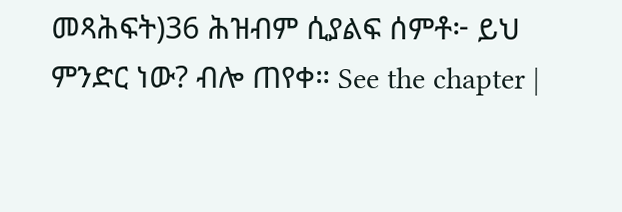መጻሕፍት)36 ሕዝብም ሲያልፍ ሰምቶ፦ ይህ ምንድር ነው? ብሎ ጠየቀ። See the chapter |